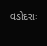વડોદરાઃ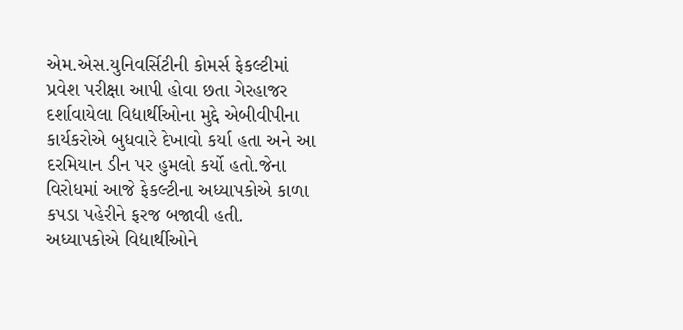એમ.એસ.યુનિવર્સિટીની કોમર્સ ફેકલ્ટીમાં પ્રવેશ પરીક્ષા આપી હોવા છતા ગેરહાજર દર્શાવાયેલા વિદ્યાર્થીઓના મુદ્દે એબીવીપીના કાર્યકરોએ બુધવારે દેખાવો કર્યા હતા અને આ દરમિયાન ડીન પર હુમલો કર્યો હતો.જેના વિરોધમાં આજે ફેકલ્ટીના અધ્યાપકોએ કાળા કપડા પહેરીને ફરજ બજાવી હતી.
અધ્યાપકોએ વિદ્યાર્થીઓને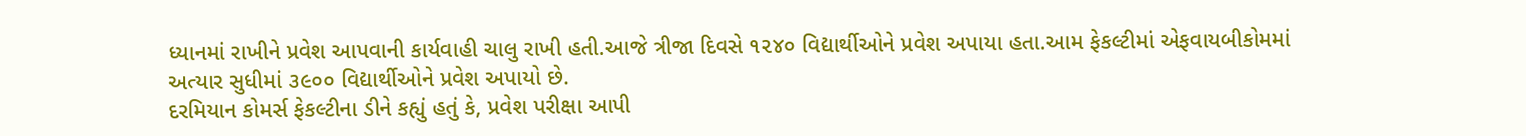ધ્યાનમાં રાખીને પ્રવેશ આપવાની કાર્યવાહી ચાલુ રાખી હતી.આજે ત્રીજા દિવસે ૧૨૪૦ વિદ્યાર્થીઓને પ્રવેશ અપાયા હતા.આમ ફેકલ્ટીમાં એફવાયબીકોમમાં અત્યાર સુધીમાં ૩૯૦૦ વિદ્યાર્થીઓને પ્રવેશ અપાયો છે.
દરમિયાન કોમર્સ ફેકલ્ટીના ડીને કહ્યું હતું કે, પ્રવેશ પરીક્ષા આપી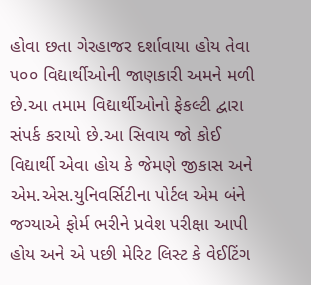હોવા છતા ગેરહાજર દર્શાવાયા હોય તેવા ૫૦૦ વિદ્યાર્થીઓની જાણકારી અમને મળી છે.આ તમામ વિદ્યાર્થીઓનો ફેકલ્ટી દ્વારા સંપર્ક કરાયો છે.આ સિવાય જો કોઈ વિદ્યાર્થી એવા હોય કે જેમણે જીકાસ અને એમ.એસ.યુનિવર્સિટીના પોર્ટલ એમ બંને જગ્યાએ ફોર્મ ભરીને પ્રવેશ પરીક્ષા આપી હોય અને એ પછી મેરિટ લિસ્ટ કે વેઈટિંગ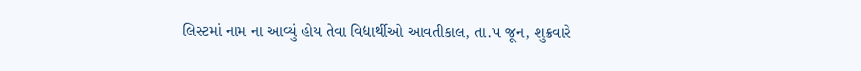લિસ્ટમાં નામ ના આવ્યું હોય તેવા વિદ્યાર્થીઓ આવતીકાલ, તા.૫ જૂન, શુક્રવારે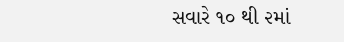સવારે ૧૦ થી ૨માં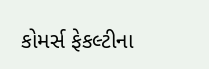કોમર્સ ફેકલ્ટીના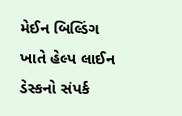મેઈન બિલ્ડિંગ ખાતે હેલ્પ લાઈન ડેસ્કનો સંપર્ક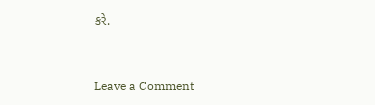કરે.



Leave a Comment